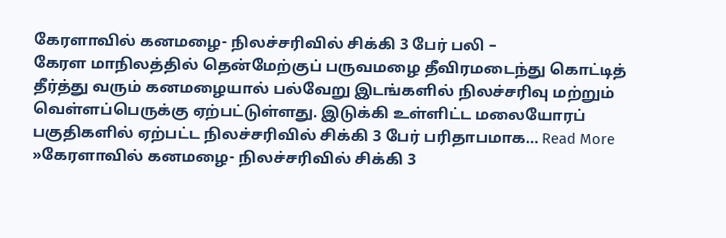கேரளாவில் கனமழை- நிலச்சரிவில் சிக்கி 3 பேர் பலி –
கேரள மாநிலத்தில் தென்மேற்குப் பருவமழை தீவிரமடைந்து கொட்டித் தீர்த்து வரும் கனமழையால் பல்வேறு இடங்களில் நிலச்சரிவு மற்றும் வெள்ளப்பெருக்கு ஏற்பட்டுள்ளது. இடுக்கி உள்ளிட்ட மலையோரப் பகுதிகளில் ஏற்பட்ட நிலச்சரிவில் சிக்கி 3 பேர் பரிதாபமாக… Read More »கேரளாவில் கனமழை- நிலச்சரிவில் சிக்கி 3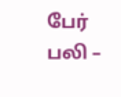பேர் பலி –